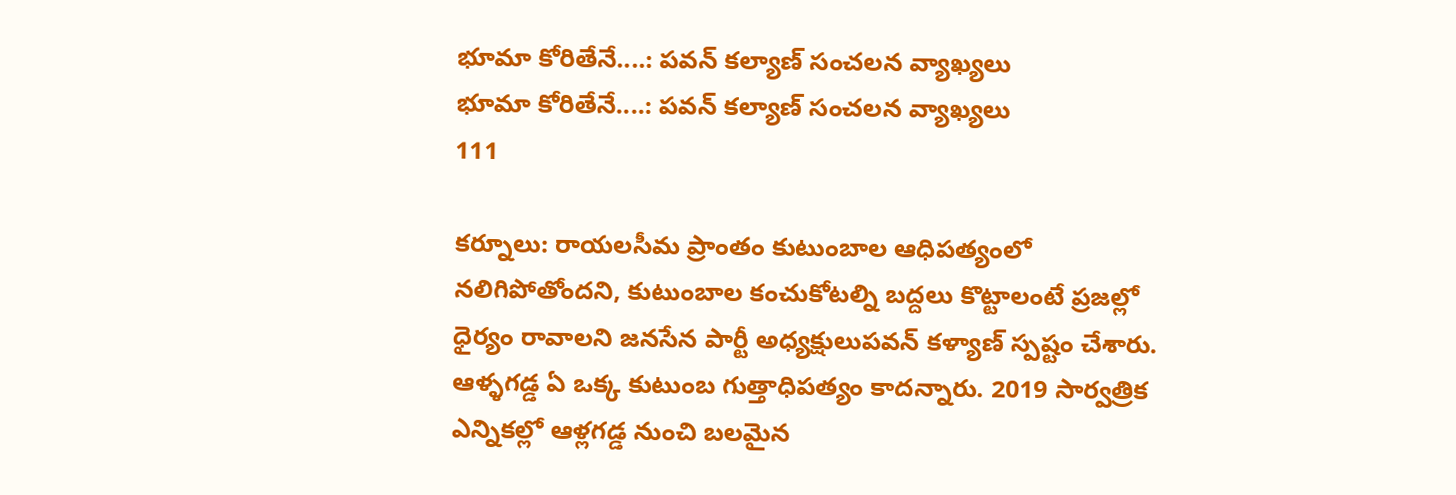భూమా కోరితేనే....: పవన్ కల్యాణ్ సంచలన వ్యాఖ్యలు
భూమా కోరితేనే....: పవన్ కల్యాణ్ సంచలన వ్యాఖ్యలు
111

కర్నూలు: రాయలసీమ ప్రాంతం కుటుంబాల ఆధిపత్యంలో నలిగిపోతోందని, కుటుంబాల కంచుకోటల్ని బద్దలు కొట్టాలంటే ప్రజల్లో ధైర్యం రావాలని జనసేన పార్టీ అధ్యక్షులుపవన్ కళ్యాణ్ స్పష్టం చేశారు. ఆళ్ళగడ్డ ఏ ఒక్క కుటుంబ గుత్తాధిపత్యం కాదన్నారు. 2019 సార్వత్రిక ఎన్నికల్లో ఆళ్లగడ్డ నుంచి బలమైన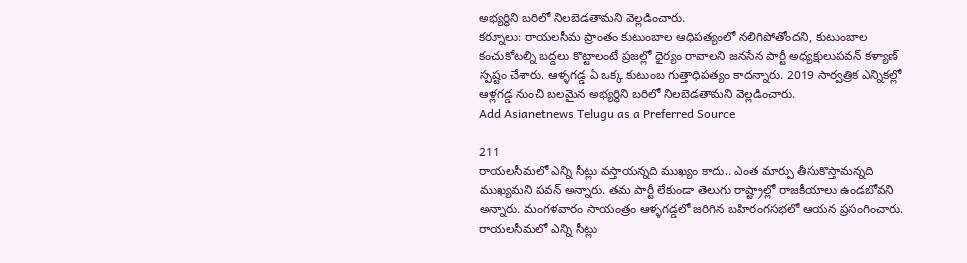అభ్యర్ధిని బరిలో నిలబెడతామని వెల్లడించారు.
కర్నూలు: రాయలసీమ ప్రాంతం కుటుంబాల ఆధిపత్యంలో నలిగిపోతోందని, కుటుంబాల కంచుకోటల్ని బద్దలు కొట్టాలంటే ప్రజల్లో ధైర్యం రావాలని జనసేన పార్టీ అధ్యక్షులుపవన్ కళ్యాణ్ స్పష్టం చేశారు. ఆళ్ళగడ్డ ఏ ఒక్క కుటుంబ గుత్తాధిపత్యం కాదన్నారు. 2019 సార్వత్రిక ఎన్నికల్లో ఆళ్లగడ్డ నుంచి బలమైన అభ్యర్ధిని బరిలో నిలబెడతామని వెల్లడించారు.
Add Asianetnews Telugu as a Preferred Source

211
రాయలసీమలో ఎన్ని సీట్లు వస్తాయన్నది ముఖ్యం కాదు.. ఎంత మార్పు తీసుకొస్తామన్నది ముఖ్యమని పవన్ అన్నారు. తమ పార్టీ లేకుండా తెలుగు రాష్ట్రాల్లో రాజకీయాలు ఉండబోవని అన్నారు. మంగళవారం సాయంత్రం ఆళ్ళగడ్డలో జరిగిన బహిరంగసభలో ఆయన ప్రసంగించారు.
రాయలసీమలో ఎన్ని సీట్లు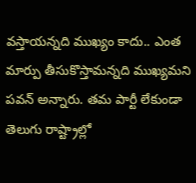వస్తాయన్నది ముఖ్యం కాదు.. ఎంత మార్పు తీసుకొస్తామన్నది ముఖ్యమని పవన్ అన్నారు. తమ పార్టీ లేకుండా తెలుగు రాష్ట్రాల్లో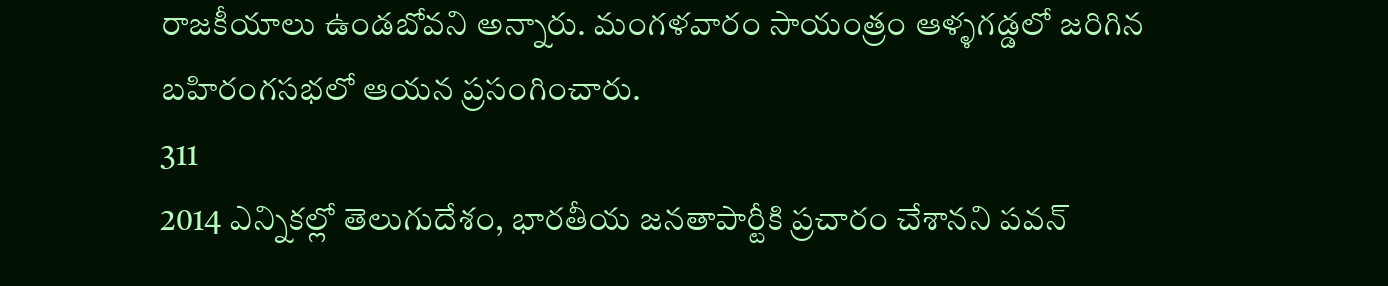రాజకీయాలు ఉండబోవని అన్నారు. మంగళవారం సాయంత్రం ఆళ్ళగడ్డలో జరిగిన బహిరంగసభలో ఆయన ప్రసంగించారు.
311
2014 ఎన్నికల్లో తెలుగుదేశం, భారతీయ జనతాపార్టీకి ప్రచారం చేశానని పవన్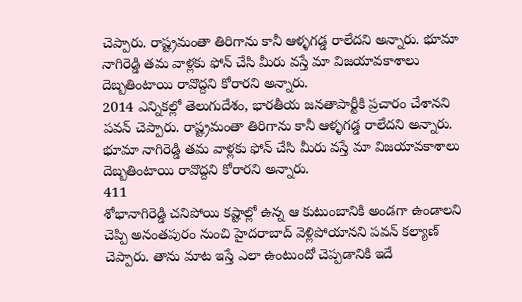చెప్పారు. రాష్ట్రమంతా తిరిగాను కానీ ఆళ్ళగడ్డ రాలేదని అన్నారు. భూమా నాగిరెడ్డి తమ వాళ్లకు ఫోన్ చేసి మీరు వస్తే మా విజయావకాశాలు దెబ్బతింటాయి రావొద్దని కోరారని అన్నారు.
2014 ఎన్నికల్లో తెలుగుదేశం, భారతీయ జనతాపార్టీకి ప్రచారం చేశానని పవన్ చెప్పారు. రాష్ట్రమంతా తిరిగాను కానీ ఆళ్ళగడ్డ రాలేదని అన్నారు. భూమా నాగిరెడ్డి తమ వాళ్లకు ఫోన్ చేసి మీరు వస్తే మా విజయావకాశాలు దెబ్బతింటాయి రావొద్దని కోరారని అన్నారు.
411
శోభానాగిరెడ్డి చనిపోయి కష్టాల్లో ఉన్న ఆ కుటుంబానికి అండగా ఉండాలని చెప్పి అనంతపురం నుంచి హైదరాబాద్ వెళ్లిపోయానని పవన్ కల్యాణ్ చెప్పారు. తాను మాట ఇస్తే ఎలా ఉంటుందో చెప్పడానికి ఇదే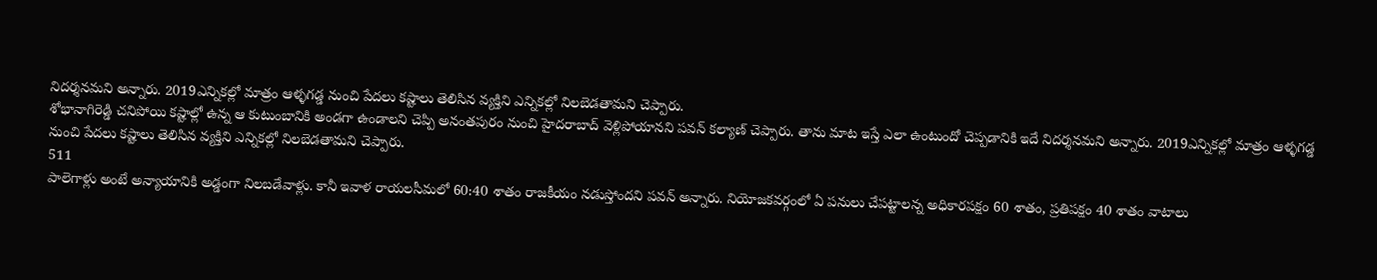నిదర్శనమని అన్నారు. 2019ఎన్నికల్లో మాత్రం ఆళ్ళగడ్డ నుంచి పేదలు కష్టాలు తెలిసిన వ్యక్తిని ఎన్నికల్లో నిలబెడతామని చెప్పారు.
శోభానాగిరెడ్డి చనిపోయి కష్టాల్లో ఉన్న ఆ కుటుంబానికి అండగా ఉండాలని చెప్పి అనంతపురం నుంచి హైదరాబాద్ వెళ్లిపోయానని పవన్ కల్యాణ్ చెప్పారు. తాను మాట ఇస్తే ఎలా ఉంటుందో చెప్పడానికి ఇదే నిదర్శనమని అన్నారు. 2019ఎన్నికల్లో మాత్రం ఆళ్ళగడ్డ నుంచి పేదలు కష్టాలు తెలిసిన వ్యక్తిని ఎన్నికల్లో నిలబెడతామని చెప్పారు.
511
పాలెగాళ్లు అంటే అన్యాయానికి అడ్డంగా నిలబడేవాళ్లు. కానీ ఇవాళ రాయలసీమలో 60:40 శాతం రాజకీయం నడుస్తోందని పవన్ అన్నారు. నియోజకవర్గంలో ఏ పనులు చేపట్టాలన్న అధికారపక్షం 60 శాతం, ప్రతిపక్షం 40 శాతం వాటాలు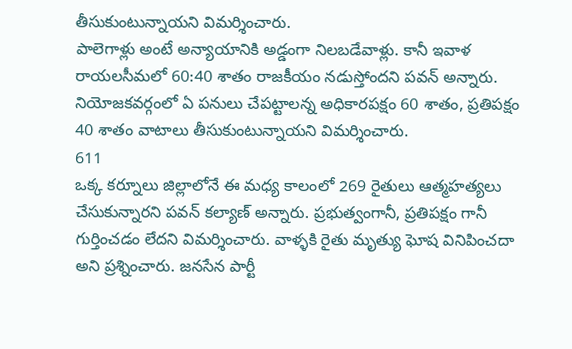తీసుకుంటున్నాయని విమర్శించారు.
పాలెగాళ్లు అంటే అన్యాయానికి అడ్డంగా నిలబడేవాళ్లు. కానీ ఇవాళ రాయలసీమలో 60:40 శాతం రాజకీయం నడుస్తోందని పవన్ అన్నారు. నియోజకవర్గంలో ఏ పనులు చేపట్టాలన్న అధికారపక్షం 60 శాతం, ప్రతిపక్షం 40 శాతం వాటాలు తీసుకుంటున్నాయని విమర్శించారు.
611
ఒక్క కర్నూలు జిల్లాలోనే ఈ మధ్య కాలంలో 269 రైతులు ఆత్మహత్యలు చేసుకున్నారని పవన్ కల్యాణ్ అన్నారు. ప్రభుత్వంగానీ, ప్రతిపక్షం గానీ గుర్తించడం లేదని విమర్శించారు. వాళ్ళకి రైతు మృత్యు ఘోష వినిపించదా అని ప్రశ్నించారు. జనసేన పార్టీ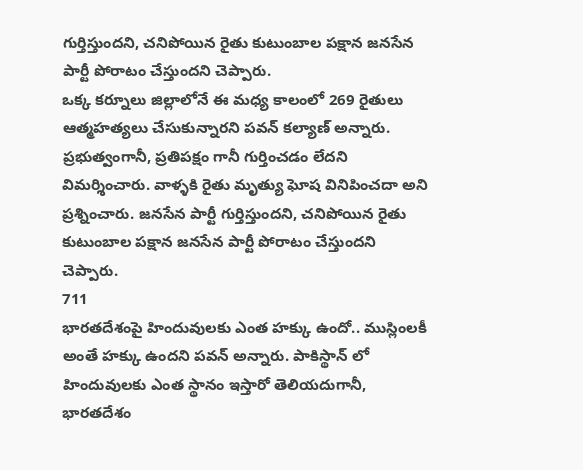గుర్తిస్తుందని, చనిపోయిన రైతు కుటుంబాల పక్షాన జనసేన పార్టీ పోరాటం చేస్తుందని చెప్పారు.
ఒక్క కర్నూలు జిల్లాలోనే ఈ మధ్య కాలంలో 269 రైతులు ఆత్మహత్యలు చేసుకున్నారని పవన్ కల్యాణ్ అన్నారు. ప్రభుత్వంగానీ, ప్రతిపక్షం గానీ గుర్తించడం లేదని విమర్శించారు. వాళ్ళకి రైతు మృత్యు ఘోష వినిపించదా అని ప్రశ్నించారు. జనసేన పార్టీ గుర్తిస్తుందని, చనిపోయిన రైతు కుటుంబాల పక్షాన జనసేన పార్టీ పోరాటం చేస్తుందని చెప్పారు.
711
భారతదేశంపై హిందువులకు ఎంత హక్కు ఉందో.. ముస్లింలకీ అంతే హక్కు ఉందని పవన్ అన్నారు. పాకిస్థాన్ లో హిందువులకు ఎంత స్థానం ఇస్తారో తెలియదుగానీ, భారతదేశం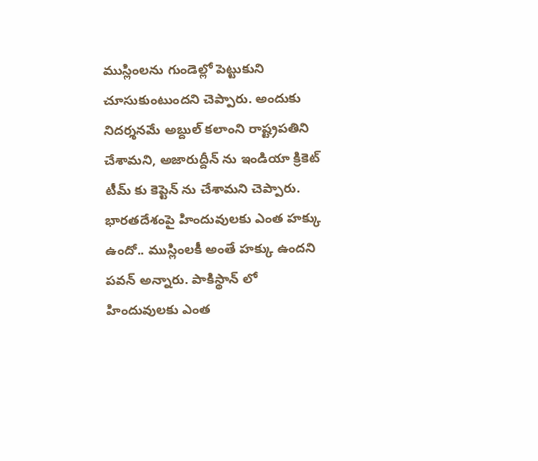ముస్లింలను గుండెల్లో పెట్టుకుని చూసుకుంటుందని చెప్పారు. అందుకు నిదర్శనమే అబ్దుల్ కలాంని రాష్ట్రపతిని చేశామని, అజారుద్దీన్ ను ఇండియా క్రికెట్ టీమ్ కు కెప్టెన్ ను చేశామని చెప్పారు.
భారతదేశంపై హిందువులకు ఎంత హక్కు ఉందో.. ముస్లింలకీ అంతే హక్కు ఉందని పవన్ అన్నారు. పాకిస్థాన్ లో హిందువులకు ఎంత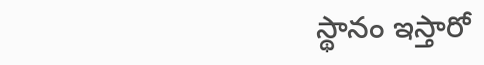స్థానం ఇస్తారో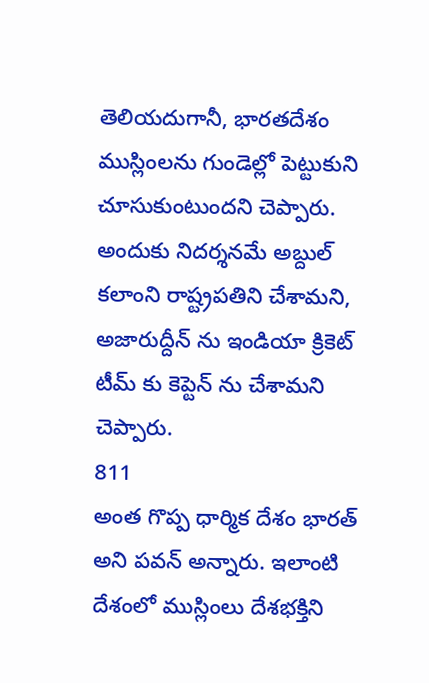తెలియదుగానీ, భారతదేశం ముస్లింలను గుండెల్లో పెట్టుకుని చూసుకుంటుందని చెప్పారు. అందుకు నిదర్శనమే అబ్దుల్ కలాంని రాష్ట్రపతిని చేశామని, అజారుద్దీన్ ను ఇండియా క్రికెట్ టీమ్ కు కెప్టెన్ ను చేశామని చెప్పారు.
811
అంత గొప్ప ధార్మిక దేశం భారత్ అని పవన్ అన్నారు. ఇలాంటి దేశంలో ముస్లింలు దేశభక్తిని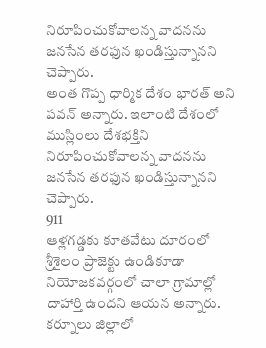నిరూపించుకోవాలన్న వాదనను జనసేన తరఫున ఖండిస్తున్నానని చెప్పారు.
అంత గొప్ప ధార్మిక దేశం భారత్ అని పవన్ అన్నారు. ఇలాంటి దేశంలో ముస్లింలు దేశభక్తిని నిరూపించుకోవాలన్న వాదనను జనసేన తరఫున ఖండిస్తున్నానని చెప్పారు.
911
ఆళ్లగడ్డకు కూతవేటు దూరంలో శ్రీశైలం ప్రాజెక్టు ఉండికూడా నియోజకవర్గంలో చాలా గ్రామాల్లో దాహార్తి ఉందని ఆయన అన్నారు. కర్నూలు జిల్లాలో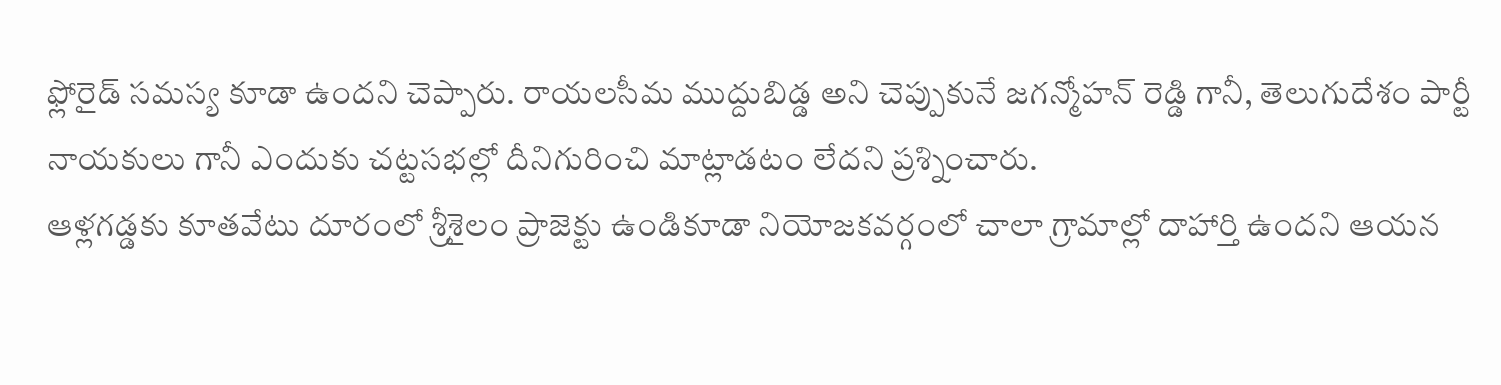ఫ్లోరైడ్ సమస్య కూడా ఉందని చెప్పారు. రాయలసీమ ముద్దుబిడ్డ అని చెప్పుకునే జగన్మోహన్ రెడ్డి గానీ, తెలుగుదేశం పార్టీ నాయకులు గానీ ఎందుకు చట్టసభల్లో దీనిగురించి మాట్లాడటం లేదని ప్రశ్నించారు.
ఆళ్లగడ్డకు కూతవేటు దూరంలో శ్రీశైలం ప్రాజెక్టు ఉండికూడా నియోజకవర్గంలో చాలా గ్రామాల్లో దాహార్తి ఉందని ఆయన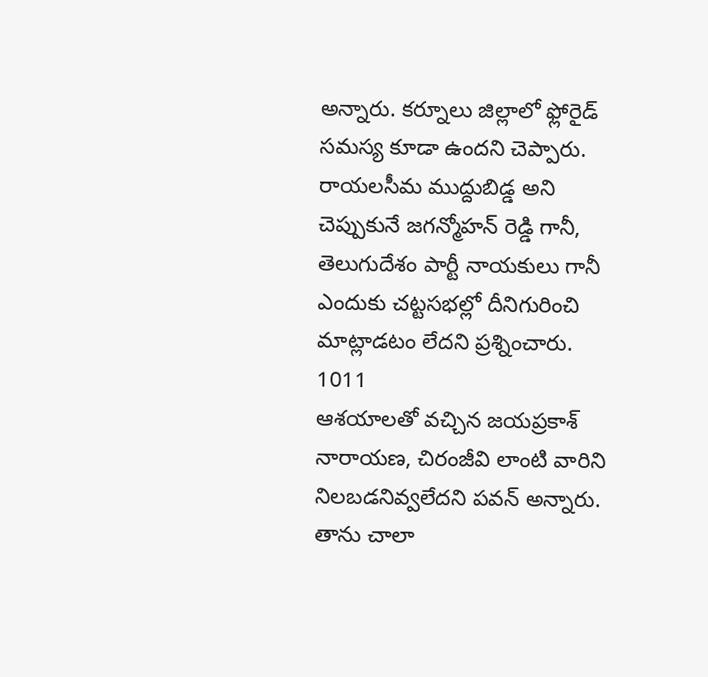అన్నారు. కర్నూలు జిల్లాలో ఫ్లోరైడ్ సమస్య కూడా ఉందని చెప్పారు. రాయలసీమ ముద్దుబిడ్డ అని చెప్పుకునే జగన్మోహన్ రెడ్డి గానీ, తెలుగుదేశం పార్టీ నాయకులు గానీ ఎందుకు చట్టసభల్లో దీనిగురించి మాట్లాడటం లేదని ప్రశ్నించారు.
1011
ఆశయాలతో వచ్చిన జయప్రకాశ్ నారాయణ, చిరంజీవి లాంటి వారిని నిలబడనివ్వలేదని పవన్ అన్నారు. తాను చాలా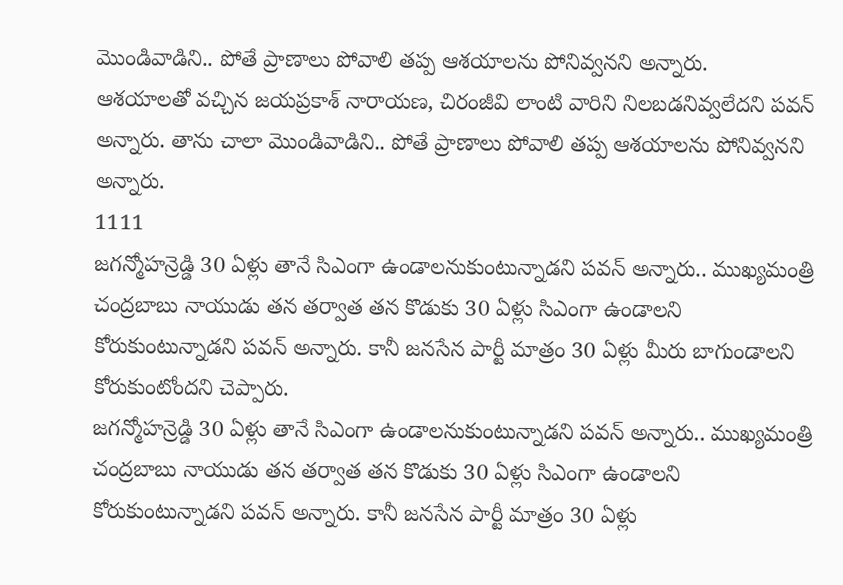మొండివాడిని.. పోతే ప్రాణాలు పోవాలి తప్ప ఆశయాలను పోనివ్వనని అన్నారు.
ఆశయాలతో వచ్చిన జయప్రకాశ్ నారాయణ, చిరంజీవి లాంటి వారిని నిలబడనివ్వలేదని పవన్ అన్నారు. తాను చాలా మొండివాడిని.. పోతే ప్రాణాలు పోవాలి తప్ప ఆశయాలను పోనివ్వనని అన్నారు.
1111
జగన్మోహన్రెడ్డి 30 ఏళ్లు తానే సిఎంగా ఉండాలనుకుంటున్నాడని పవన్ అన్నారు.. ముఖ్యమంత్రి చంద్రబాబు నాయుడు తన తర్వాత తన కొడుకు 30 ఏళ్లు సిఎంగా ఉండాలని కోరుకుంటున్నాడని పవన్ అన్నారు. కానీ జనసేన పార్టీ మాత్రం 30 ఏళ్లు మీరు బాగుండాలని కోరుకుంటోందని చెప్పారు.
జగన్మోహన్రెడ్డి 30 ఏళ్లు తానే సిఎంగా ఉండాలనుకుంటున్నాడని పవన్ అన్నారు.. ముఖ్యమంత్రి చంద్రబాబు నాయుడు తన తర్వాత తన కొడుకు 30 ఏళ్లు సిఎంగా ఉండాలని కోరుకుంటున్నాడని పవన్ అన్నారు. కానీ జనసేన పార్టీ మాత్రం 30 ఏళ్లు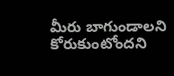మీరు బాగుండాలని కోరుకుంటోందని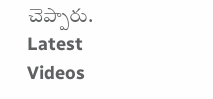చెప్పారు.
Latest Videos